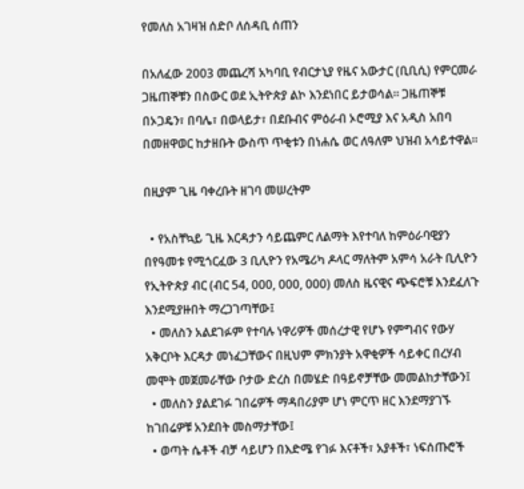የመለስ አገዛዝ ሰድቦ ለሰዳቢ ሰጠን

በአለፈው 2003 መጨረሻ አካባቢ የብርታኒያ የዜና አውታር (ቢቢሲ) የምርመራ ጋዜጠኞቹን በስውር ወደ ኢትዮጵያ ልኮ እንደነበር ይታወሳል። ጋዜጠኞቹ በኦጋዴን፣ በባሌ፣ በወላይታ፣ በደቡብና ምዕራብ ኦሮሚያ እና አዲስ አበባ በመዘዋወር ከታዘቡት ውስጥ ጥቂቱን በነሐሴ ወር ለዓለም ህዝብ አሳይተዋል።

በዚያም ጊዜ ባቀረቡት ዘገባ መሠረትም

  • የአስቸኳይ ጊዜ እርዳታን ሳይጨምር ለልማት እየተባለ ከምዕራባዊያን በየዓመቱ የሚጎርፈው 3 ቢሊዮን የአሜሪካ ዶላር ማለትም አምሳ አራት ቢሊዮን የኢትዮጵያ ብር (ብር 54, 000, 000, 000) መለስ ዜናዊና ጭፍሮቹ እንደፈለጉ እንደሚያዙበት ማረጋገጣቸው፤
  • መለስን አልደገፉም የተባሉ ነዋሪዎች መሰረታዊ የሆኑ የምግብና የውሃ አቅርቦት እርዳታ መነፈጋቸውና በዚህም ምክንያት አዋቂዎች ሳይቀር በረሃብ መሞት መጀመራቸው ቦታው ድረስ በመሄድ በዓይኖቻቸው መመልከታቸውን፤
  • መለስን ያልደገፉ ገበሬዎች ማዳበሪያም ሆነ ምርጥ ዘር እንደማያገኙ ከገበሬዎቹ አንደበት መስማታቸው፤
  • ወጣት ሴቶች ብቻ ሳይሆን በእድሜ የገፉ እናቶች፣ አያቶች፣ ነፍሰጡሮች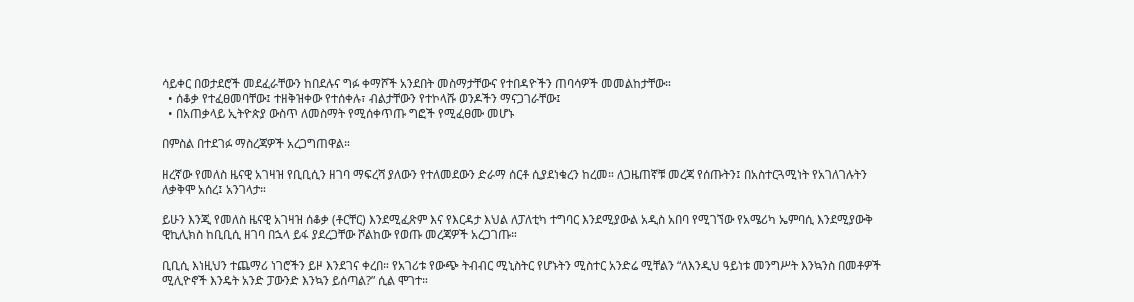ሳይቀር በወታደሮች መደፈራቸውን ከበደሉና ግፉ ቀማሾች አንደበት መስማታቸውና የተበዳዮችን ጠባሳዎች መመልከታቸው።
  • ሰቆቃ የተፈፀመባቸው፤ ተዘቅዝቀው የተሰቀሉ፣ ብልታቸውን የተኮላሹ ወንዶችን ማናጋገራቸው፤
  • በአጠቃላይ ኢትዮጵያ ውስጥ ለመስማት የሚሰቀጥጡ ግፎች የሚፈፀሙ መሆኑ

በምስል በተደገፉ ማስረጃዎች አረጋግጠዋል።

ዘረኛው የመለስ ዜናዊ አገዛዝ የቢቢሲን ዘገባ ማፍረሻ ያለውን የተለመደውን ድራማ ሰርቶ ሲያደነቁረን ከረመ። ለጋዜጠኛቹ መረጃ የሰጡትን፤ በአስተርጓሚነት የአገለገሉትን ለቃቅሞ አሰረ፤ አንገላታ።

ይሁን እንጂ የመለስ ዜናዊ አገዛዝ ሰቆቃ (ቶርቸር) እንደሚፈጽም እና የእርዳታ እህል ለፓለቲካ ተግባር እንደሚያውል አዲስ አበባ የሚገኘው የአሜሪካ ኤምባሲ እንደሚያውቅ ዊኪሊክስ ከቢቢሲ ዘገባ በኋላ ይፋ ያደረጋቸው ሾልከው የወጡ መረጃዎች አረጋገጡ።

ቢቢሲ እነዚህን ተጨማሪ ነገሮችን ይዞ እንደገና ቀረበ። የአገሪቱ የውጭ ትብብር ሚኒስትር የሆኑትን ሚስተር አንድሬ ሚቸልን “ለእንዲህ ዓይነቱ መንግሥት እንኳንስ በመቶዎች ሚሊዮኖች እንዴት አንድ ፓውንድ እንኳን ይሰጣል?” ሲል ሞገተ።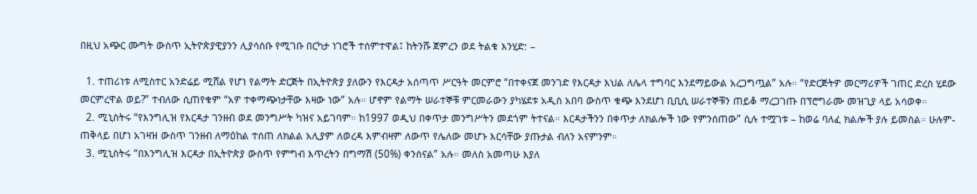በዚህ አጭር ሙግት ውስጥ ኢትዮጵያዊያንን ሊያሳስቡ የሚገቡ በርካታ ነገሮች ተሰምተዋል፤ ከትንሹ ጀምረን ወደ ትልቁ እንሂድ: –

  1. ተጠሪነቱ ለሚስተር አንድሬይ ሚሸል የሆነ የልማት ድርጅት በኢትዮጵያ ያለውን የእርዳታ አሰጣጥ ሥርዓት መርምሮ “በተቀናጀ መንገድ የእርዳታ እህል ለሌላ ተግባር እንደማይውል አረጋግጧል” አሉ። “የድርጅትዎ መርማሪዎች ገጠር ድረስ ሂደው መርምረዋል ወይ?” ተብለው ሲጠየቁም “አዎ ተቀማጭነታቸው እዛው ነው” አሉ። ሆኖም የልማት ሠራተኞቹ ምርመራውን ያካሄደቱ አዲስ አበባ ውስጥ ቁጭ እንደሆነ ቢቢሲ ሠራተኞቹን ጠይቆ ማረጋገጡ በፕሮግራሙ መዝጊያ ላይ አሳወቀ።
  2. ሚኒስትሩ “የእንግሊዝ የእርዳታ ገንዘብ ወደ መንግሥት ካዝና አይገባም። ከ1997 ወዲህ በቀጥታ መንግሥትን መደጎም ትተናል። እርዳታችንን በቀጥታ ለክልሎች ነው የምንሰጠው” ሲሉ ተሟገቱ – ከወሬ ባለፈ ክልሎች ያሉ ይመስል። ሁሉም-ጠቅላይ በሆነ አገዛዝ ውስጥ ገንዘብ ለማዕከል ተሰጠ ለክልል አሊያም ለወረዳ እምብዛም ለውጥ የሌለው መሆኑ እርሳቸው ያጡታል ብለን አናምንም።
  3. ሚኒስትሩ “በእንግሊዝ እርዳታ በኢትዮጵያ ውስጥ የምግብ እጥረትን በግማሽ (50%) ቀንሰናል” አሉ። መለስ አመጣሁ እያለ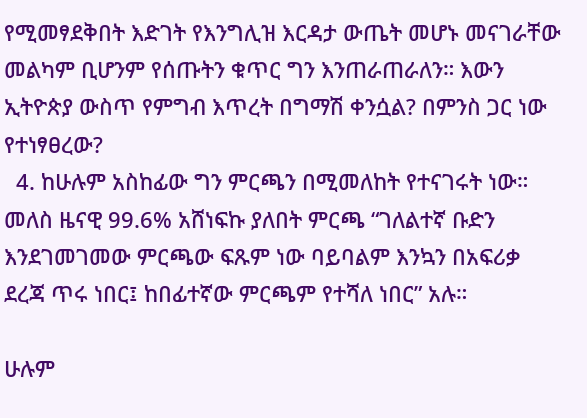የሚመፃደቅበት እድገት የእንግሊዝ እርዳታ ውጤት መሆኑ መናገራቸው መልካም ቢሆንም የሰጡትን ቁጥር ግን እንጠራጠራለን። እውን ኢትዮጵያ ውስጥ የምግብ እጥረት በግማሽ ቀንሷል? በምንስ ጋር ነው የተነፃፀረው?
  4. ከሁሉም አስከፊው ግን ምርጫን በሚመለከት የተናገሩት ነው። መለስ ዜናዊ 99.6% አሸነፍኩ ያለበት ምርጫ “ገለልተኛ ቡድን እንደገመገመው ምርጫው ፍጹም ነው ባይባልም እንኳን በአፍሪቃ ደረጃ ጥሩ ነበር፤ ከበፊተኛው ምርጫም የተሻለ ነበር” አሉ።

ሁሉም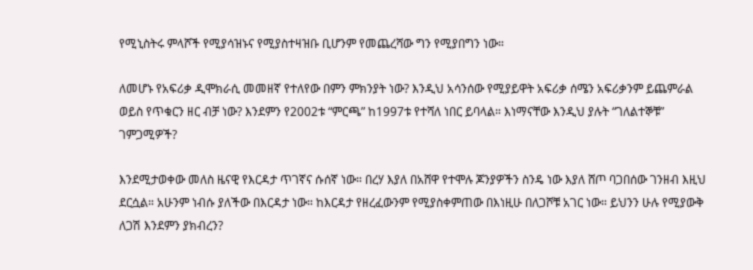የሚኒስትሩ ምላሾች የሚያሳዝኑና የሚያስተዛዝቡ ቢሆንም የመጨረሻው ግን የሚያበግን ነው።

ለመሆኑ የአፍሪቃ ዲሞክራሲ መመዘኛ የተለየው በምን ምክንያት ነው? እንዲህ አሳንሰው የሚያይዋት አፍሪቃ ሰሜን አፍሪቃንም ይጨምራል ወይስ የጥቁርን ዘር ብቻ ነው? እንደምን የ2002ቱ “ምርጫ” ከ1997ቱ የተሻለ ነበር ይባላል። እነማናቸው እንዲህ ያሉት “ገለልተኞቹ” ገምጋሚዎች?

እንደሚታወቀው መለስ ዜናዊ የእርዳታ ጥገኛና ሱሰኛ ነው። በረሃ እያለ በአሸዋ የተሞሉ ጆንያዎችን ስንዴ ነው እያለ ሸጦ ባጋበሰው ገንዘብ እዚህ ደርሷል። አሁንም ነብሱ ያለችው በእርዳታ ነው። ከእርዳታ የዘረፈውንም የሚያስቀምጠው በእነዚሁ በለጋሾቹ አገር ነው። ይህንን ሁሉ የሚያውቅ ለጋሽ እንደምን ያክብረን?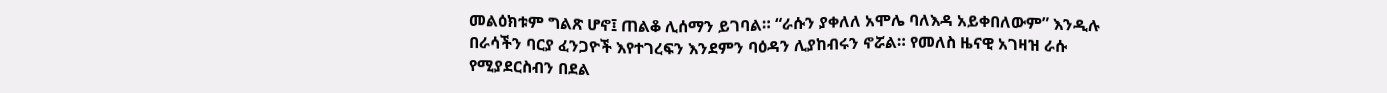መልዕክቱም ግልጽ ሆኖ፤ ጠልቆ ሊሰማን ይገባል። “ራሱን ያቀለለ አሞሌ ባለእዳ አይቀበለውም” እንዲሉ በራሳችን ባርያ ፈንጋዮች እየተገረፍን እንደምን ባዕዳን ሊያከብሩን ኖሯል። የመለስ ዜናዊ አገዛዝ ራሱ የሚያደርስብን በደል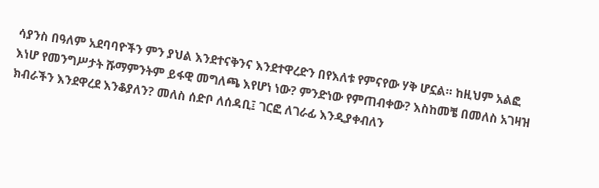ሳያንስ በዓለም አደባባዮችን ምን ያህል እንደተናቅንና እንደተዋረድን በየእለቱ የምናየው ሃቅ ሆኗል። ከዚህም አልፎ እነሆ የመንግሥታት ሹማምንትም ይፋዊ መግለጫ እየሆነ ነው? ምንድነው የምጠብቀው? እስከመቼ በመለስ አገዛዝ ክብራችን እንደዋረደ እንቆያለን? መለስ ሰድቦ ለሰዳቢ፤ ገርፎ ለገራፊ እንዲያቀብለን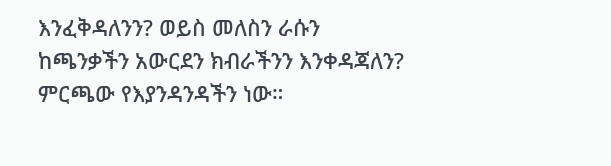እንፈቅዳለንን? ወይስ መለስን ራሱን ከጫንቃችን አውርደን ክብራችንን እንቀዳጃለን? ምርጫው የእያንዳንዳችን ነው።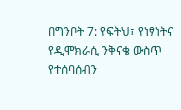በግንቦት 7: የፍትህ፣ የነፃነትና የዲሞክራሲ ንቅናቄ ውስጥ የተሰባሰብን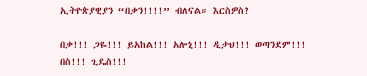ኢትዮጵያዊያን “በቃን!!!!” ብለናል። እርስዎስ?

በቃ!!! ጋዬ!!! ይአከል!!! አሎኒ!!! ዲታህ!!! ወጣንደም!!! በስ!!! ጊዴስ!!!